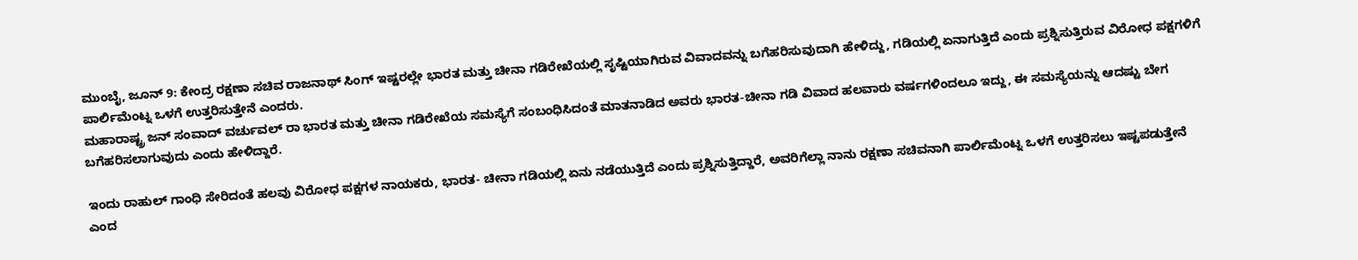ಮುಂಬೈ, ಜೂನ್ 9: ಕೇಂದ್ರ ರಕ್ಷಣಾ ಸಚಿವ ರಾಜನಾಥ್ ಸಿಂಗ್ ಇಷ್ಟರಲ್ಲೇ ಭಾರತ ಮತ್ತು ಚೀನಾ ಗಡಿರೇಖೆಯಲ್ಲಿ ಸೃಷ್ಟಿಯಾಗಿರುವ ವಿವಾದವನ್ನು ಬಗೆಹರಿಸುವುದಾಗಿ ಹೇಳಿದ್ದು, ಗಡಿಯಲ್ಲಿ ಏನಾಗುತ್ತಿದೆ ಎಂದು ಪ್ರಶ್ನಿಸುತ್ತಿರುವ ವಿರೋಧ ಪಕ್ಷಗಳಿಗೆ ಪಾರ್ಲಿಮೆಂಟ್ನ ಒಳಗೆ ಉತ್ತರಿಸುತ್ತೇನೆ ಎಂದರು.
ಮಹಾರಾಷ್ಟ್ರ ಜನ್ ಸಂವಾದ್ ವರ್ಚುವಲ್ ರಾ ಭಾರತ ಮತ್ತು ಚೀನಾ ಗಡಿರೇಖೆಯ ಸಮಸ್ಯೆಗೆ ಸಂಬಂಧಿಸಿದಂತೆ ಮಾತನಾಡಿದ ಅವರು ಭಾರತ-ಚೀನಾ ಗಡಿ ವಿವಾದ ಹಲವಾರು ವರ್ಷಗಳಿಂದಲೂ ಇದ್ದು, ಈ ಸಮಸ್ಯೆಯನ್ನು ಆದಷ್ಟು ಬೇಗ ಬಗೆಹರಿಸಲಾಗುವುದು ಎಂದು ಹೇಳಿದ್ದಾರೆ.

ಇಂದು ರಾಹುಲ್ ಗಾಂಧಿ ಸೇರಿದಂತೆ ಹಲವು ವಿರೋಧ ಪಕ್ಷಗಳ ನಾಯಕರು, ಭಾರತ- ಚೀನಾ ಗಡಿಯಲ್ಲಿ ಏನು ನಡೆಯುತ್ತಿದೆ ಎಂದು ಪ್ರಶ್ನಿಸುತ್ತಿದ್ದಾರೆ, ಅವರಿಗೆಲ್ಲಾ ನಾನು ರಕ್ಷಣಾ ಸಚಿವನಾಗಿ ಪಾರ್ಲಿಮೆಂಟ್ನ ಒಳಗೆ ಉತ್ತರಿಸಲು ಇಷ್ಟಪಡುತ್ತೇನೆ ಎಂದ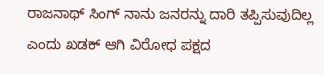ರಾಜನಾಥ್ ಸಿಂಗ್ ನಾನು ಜನರನ್ನು ದಾರಿ ತಪ್ಪಿಸುವುದಿಲ್ಲ ಎಂದು ಖಡಕ್ ಆಗಿ ವಿರೋಧ ಪಕ್ಷದ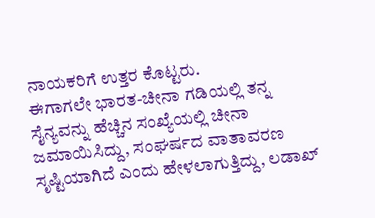ನಾಯಕರಿಗೆ ಉತ್ತರ ಕೊಟ್ಟರು.
ಈಗಾಗಲೇ ಭಾರತ-ಚೀನಾ ಗಡಿಯಲ್ಲಿ ತನ್ನ ಸೈನ್ಯವನ್ನು ಹೆಚ್ಚಿನ ಸಂಖ್ಯೆಯಲ್ಲಿ ಚೀನಾ ಜಮಾಯಿಸಿದ್ದು, ಸಂಘರ್ಷದ ವಾತಾವರಣ ಸೃಷ್ಟಿಯಾಗಿದೆ ಎಂದು ಹೇಳಲಾಗುತ್ತಿದ್ದು, ಲಡಾಖ್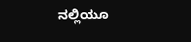ನಲ್ಲಿಯೂ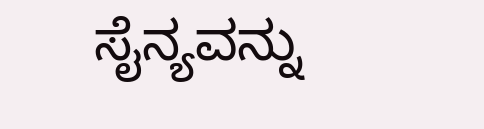ಸೈನ್ಯವನ್ನು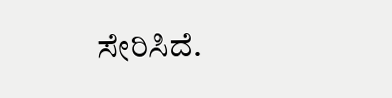ಸೇರಿಸಿದೆ.